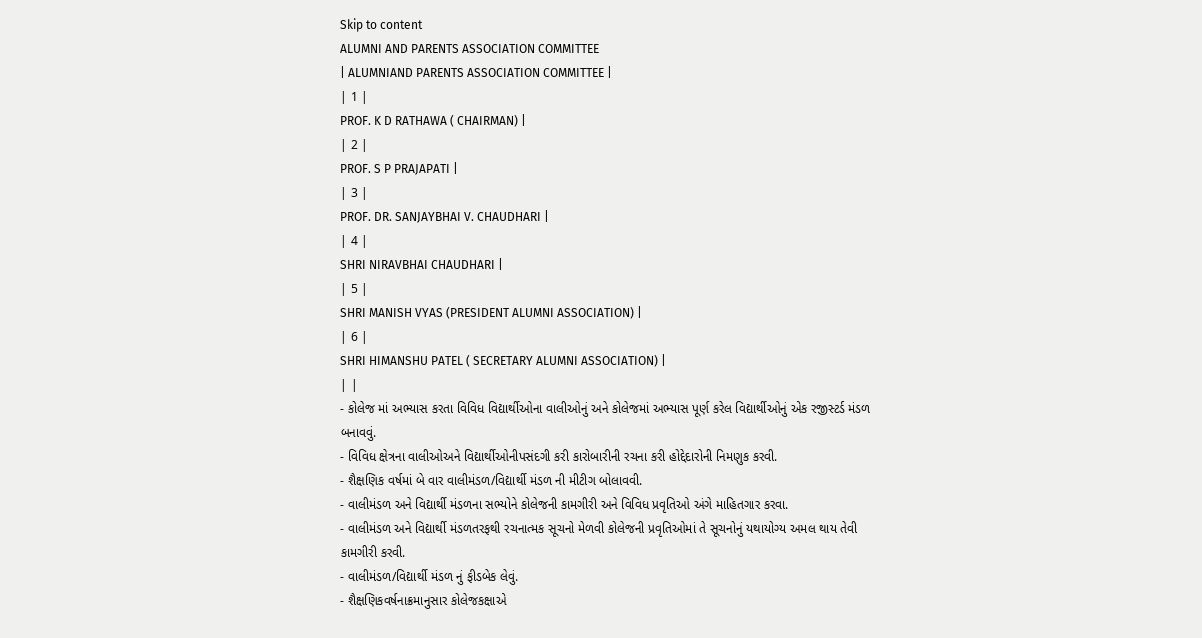Skip to content
ALUMNI AND PARENTS ASSOCIATION COMMITTEE
| ALUMNIAND PARENTS ASSOCIATION COMMITTEE |
| 1 |
PROF. K D RATHAWA ( CHAIRMAN) |
| 2 |
PROF. S P PRAJAPATI |
| 3 |
PROF. DR. SANJAYBHAI V. CHAUDHARI |
| 4 |
SHRI NIRAVBHAI CHAUDHARI |
| 5 |
SHRI MANISH VYAS (PRESIDENT ALUMNI ASSOCIATION) |
| 6 |
SHRI HIMANSHU PATEL ( SECRETARY ALUMNI ASSOCIATION) |
| |
- કોલેજ માં અભ્યાસ કરતા વિવિધ વિદ્યાર્થીઓના વાલીઓનું અને કોલેજમાં અભ્યાસ પૂર્ણ કરેલ વિદ્યાર્થીઓનું એક રજીસ્ટર્ડ મંડળ બનાવવું.
- વિવિધ ક્ષેત્રના વાલીઓઅને વિદ્યાર્થીઓનીપસંદગી કરી કારોબારીની રચના કરી હોદ્દેદારોની નિમણુક કરવી.
- શૈક્ષણિક વર્ષમાં બે વાર વાલીમંડળ/વિદ્યાર્થી મંડળ ની મીટીગ બોલાવવી.
- વાલીમંડળ અને વિદ્યાર્થી મંડળના સભ્યોને કોલેજની કામગીરી અને વિવિધ પ્રવૃતિઓ અંગે માહિતગાર કરવા.
- વાલીમંડળ અને વિદ્યાર્થી મંડળતરફથી રચનાત્મક સૂચનો મેળવી કોલેજની પ્રવૃતિઓમાં તે સૂચનોનું યથાયોગ્ય અમલ થાય તેવી કામગીરી કરવી.
- વાલીમંડળ/વિદ્યાર્થી મંડળ નું ફીડબેક લેવું.
- શૈક્ષણિકવર્ષનાક્રમાનુસાર કોલેજકક્ષાએ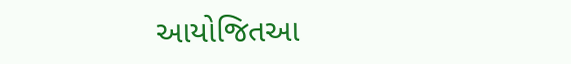આયોજિતઆ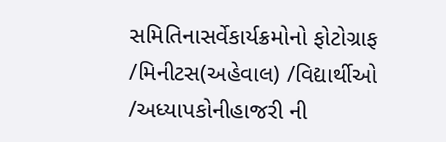સમિતિનાસર્વેકાર્યક્રમોનો ફોટોગ્રાફ /મિનીટસ(અહેવાલ) /વિદ્યાર્થીઓ /અધ્યાપકોનીહાજરી ની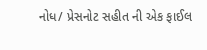નોધ/ પ્રેસનોટ સહીત ની એક ફાઈલ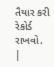તૈયાર કરી રેકોર્ડ રાખવો.
|